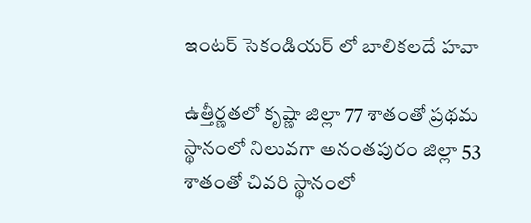ఇంటర్ సెకండియర్ లో బాలికలదే హవా

ఉత్తీర్ణతలో కృష్ణా జిల్లా 77 శాతంతో ప్రథమ స్థానంలో నిలువగా అనంతపురం జిల్లా 53 శాతంతో చివరి స్థానంలో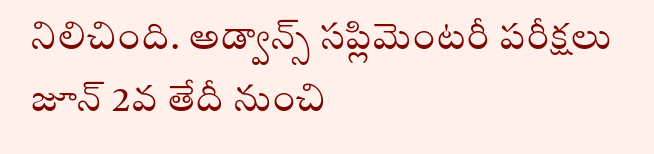నిలిచింది. అడ్వాన్స్ సప్లిమెంటరీ పరీక్షలు జూన్ 2వ తేదీ నుంచి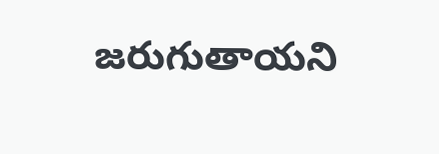జరుగుతాయని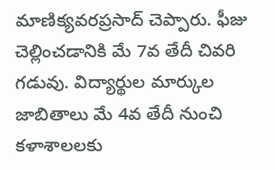మాణిక్యవరప్రసాద్ చెప్పారు. ఫీజు చెల్లించడానికి మే 7వ తేదీ చివరి గడువు. విద్యార్థుల మార్కుల జాబితాలు మే 4వ తేదీ నుంచి కళాశాలలకు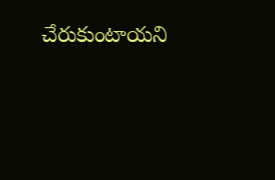చేరుకుంటాయని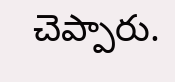చెప్పారు.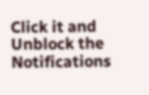Click it and Unblock the Notifications